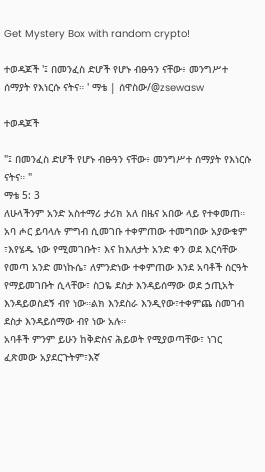Get Mystery Box with random crypto!

ተወዳጆች '፤ በመንፈስ ድሆች የሆኑ ብፁዓን ናቸው፥ መንግሥተ ሰማያት የእነርሱ ናትና። ' ማቴ | ሰዋስው/@zsewasw

ተወዳጆች

"፤ በመንፈስ ድሆች የሆኑ ብፁዓን ናቸው፥ መንግሥተ ሰማያት የእነርሱ ናትና። "
ማቴ 5: 3
ለሁላችንም አንድ አስተማሪ ታሪክ አለ በዜና አበው ላይ የተቀመጠ።
አባ ሖር ይባላሉ ምግብ ሲመገቡ ተቀምጠው ተመግበው አያውቁም ፣እየሄዱ ነው የሚመገቡት፣ እና ከእለታት አንድ ቀን ወደ እርሳቸው የመጣ አንድ መነኩሴ፣ ለምንድነው ተቀምጠው እንደ አባቶች ስርዓት የማይመገቡት ሲላቸው፣ ስጋዬ ደስታ እንዳይሰማው ወደ ኃጢአት እንዳይወስደኝ ብየ ነው።ልክ እንደስራ እንዲየው፣ተቀምጨ ስመገብ ደስታ እንዳይሰማው ብየ ነው አሉ።
አባቶች ምንም ይሁን ከቅድስና ሕይወት የሚያወጣቸው፣ ነገር ፈጽመው አያደርጉትም፣እኛ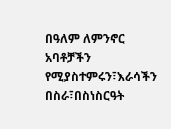በዓለም ለምንኖር አባቶቻችን የሚያስተምሩን፣እራሳችን በስራ፣በስነስርዓት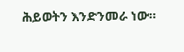ሕይወትን እንድንመራ ነው።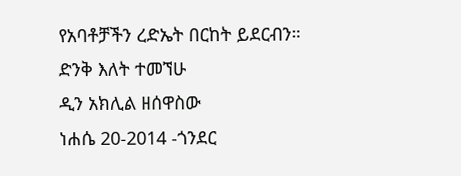የአባቶቻችን ረድኤት በርከት ይደርብን።
ድንቅ እለት ተመኘሁ
ዲን አክሊል ዘሰዋስው
ነሐሴ 20-2014 -ጎንደር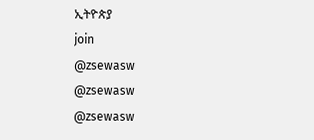ኢትዮጵያ
join
@zsewasw
@zsewasw
@zsewasw